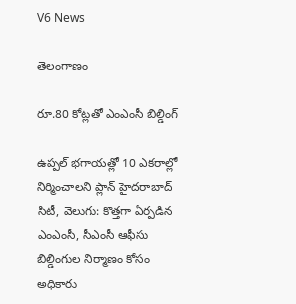V6 News

తెలంగాణం

రూ.80 కోట్లతో ఎంఎంసీ బిల్డింగ్

ఉప్పల్ భగాయత్లో 10 ఎకరాల్లో నిర్మించాలని ప్లాన్ హైదరాబాద్ సిటీ, వెలుగు: కొత్తగా ఏర్పడిన ఎంఎంసీ, సీఎంసీ ఆఫీసు బిల్డింగుల నిర్మాణం కోసం అధికారు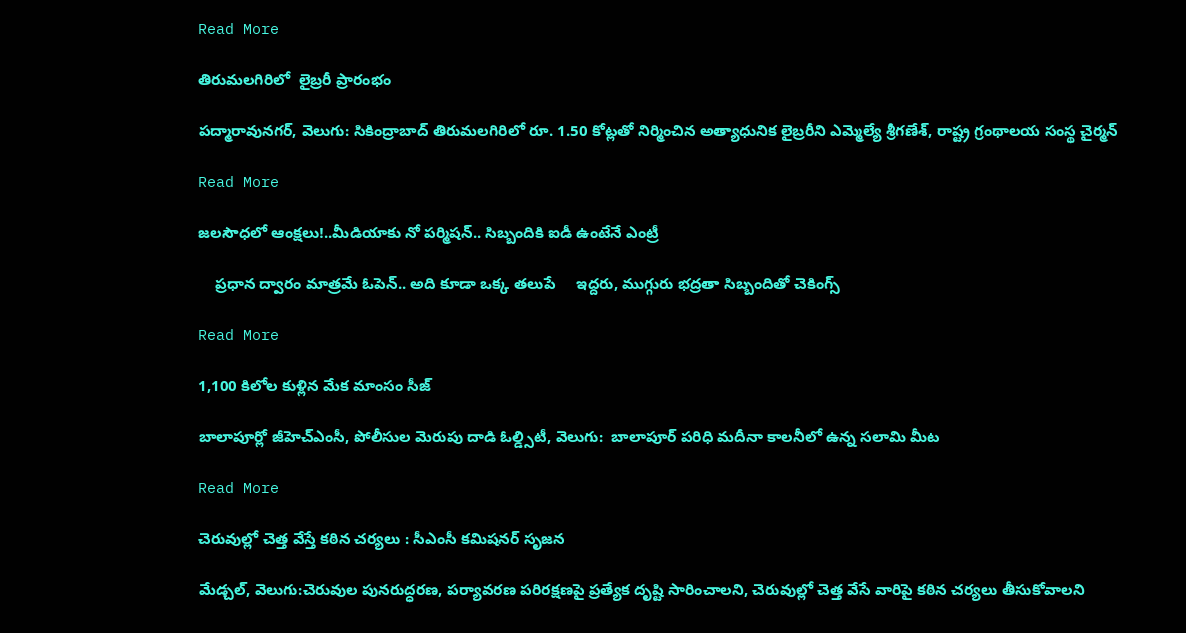Read More

తిరుమలగిరిలో  లైబ్రరీ ప్రారంభం

పద్మారావునగర్, వెలుగు: సికింద్రాబాద్ తిరుమలగిరిలో రూ. 1.50 కోట్లతో నిర్మించిన అత్యాధునిక లైబ్రరీని ఎమ్మెల్యే శ్రీగణేశ్, రాష్ట్ర గ్రంథాలయ సంస్థ చైర్మన్

Read More

జలసౌధలో ఆంక్షలు!..మీడియాకు నో పర్మిషన్.. సిబ్బందికి ఐడీ ఉంటేనే ఎంట్రీ

    ప్రధాన ద్వారం మాత్రమే ఓపెన్.. అది కూడా ఒక్క తలుపే     ఇద్దరు, ముగ్గురు భద్రతా సిబ్బందితో చెకింగ్స్

Read More

1,100 కిలోల కుళ్లిన మేక మాంసం సీజ్

బాలాపూర్లో జీహెచ్‌‌‌‌ఎంసీ, పోలీసుల మెరుపు దాడి ఓల్డ్సిటీ, వెలుగు:  బాలాపూర్ పరిధి మదీనా కాలనీలో ఉన్న సలామి మీట

Read More

చెరువుల్లో చెత్త వేస్తే కఠిన చర్యలు : సీఎంసీ కమిషనర్ సృజన

మేడ్చల్, వెలుగు:చెరువుల పునరుద్ధరణ, పర్యావరణ పరిరక్షణపై ప్రత్యేక దృష్టి సారించాలని, చెరువుల్లో చెత్త వేసే వారిపై కఠిన చర్యలు తీసుకోవాలని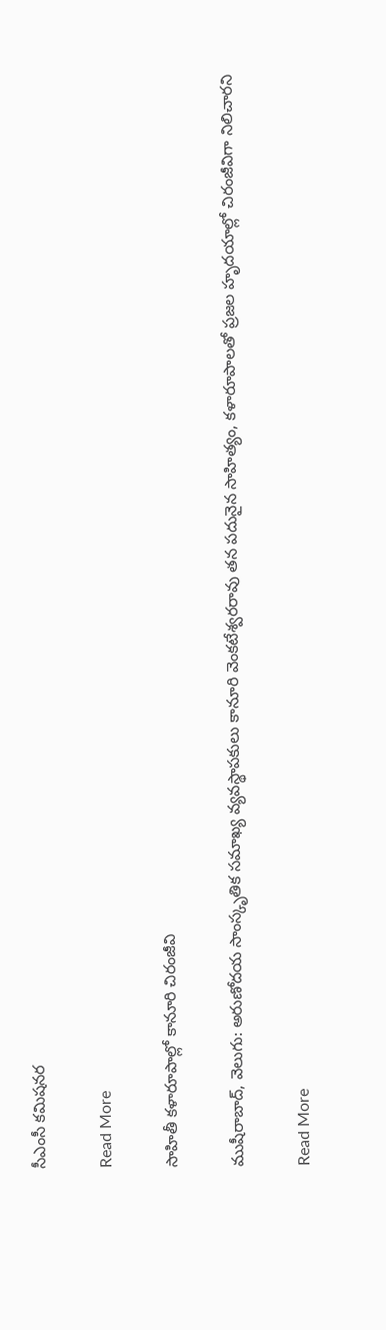సీఎంసీ కమిషనర

Read More

సాహితీ కళారూపాల్లో కానూరి చిరంజీవి

ముషీరాబాద్, వెలుగు: అరుణోదయ సాంస్కృతిక సమాఖ్య వ్యవస్థాపకులు కానూరి వెంకటేశ్వరరావు తన పదునైన సాహిత్యం, కళారూపాలతో ప్రజల హృదయాల్లో చిరంజీవిగా నిలిచారని

Read More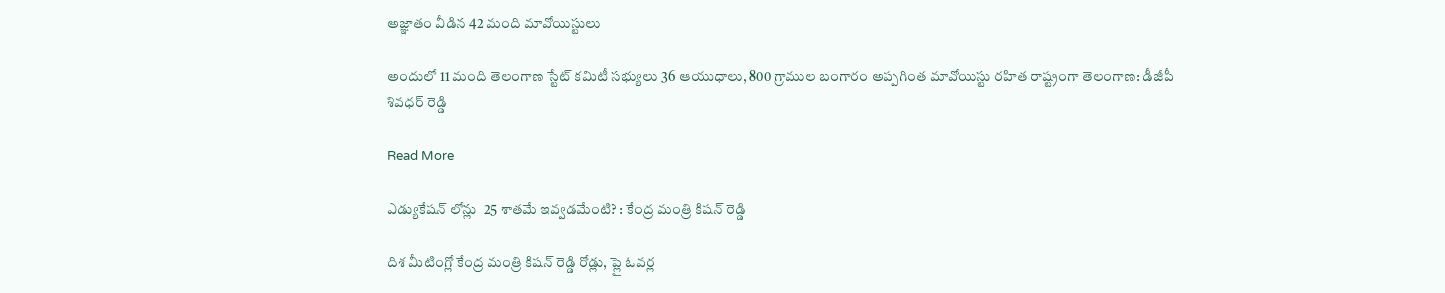అజ్ఞాతం వీడిన 42 మంది మావోయిస్టులు

అందులో 11 మంది తెలంగాణ స్టేట్ కమిటీ సభ్యులు 36 ఆయుధాలు, 800 గ్రాముల బంగారం అప్పగింత మావోయిస్టు రహిత రాష్ట్రంగా తెలంగాణ: డీజీపీ శివధర్ రెడ్డి

Read More

ఎడ్యుకేషన్ లోన్లు  25 శాతమే ఇవ్వడమేంటి? : కేంద్ర మంత్రి కిషన్ రెడ్డి

దిశ మీటింగ్లో కేంద్ర మంత్రి కిషన్ రెడ్డి రోడ్లు, ప్లై ఓవర్ల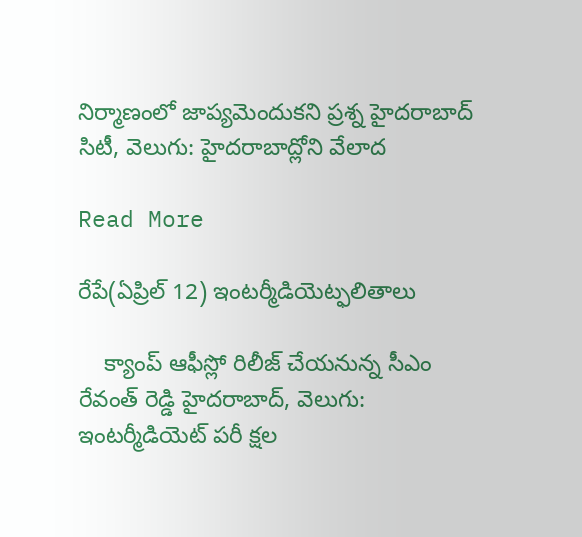నిర్మాణంలో జాప్యమెందుకని ప్రశ్న హైదరాబాద్ సిటీ, వెలుగు: హైదరాబాద్లోని వేలాద

Read More

రేపే(ఏప్రిల్ 12) ఇంటర్మీడియెట్ఫలితాలు

    క్యాంప్ ఆఫీస్లో రిలీజ్ చేయనున్న సీఎం రేవంత్ రెడ్డి హైదరాబాద్, వెలుగు: ఇంటర్మీడియెట్ పరీ క్షల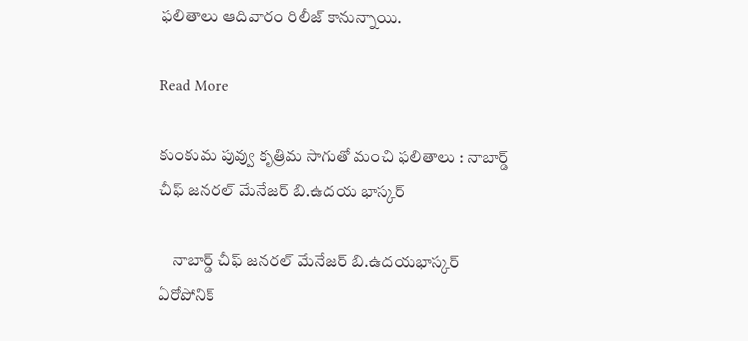ఫలితాలు ఆదివారం రిలీజ్ కానున్నాయి.

Read More

కుంకుమ పువ్వు కృత్రిమ సాగుతో మంచి ఫలితాలు : నాబార్డ్ చీఫ్ జనరల్ మేనేజర్ బి.ఉదయ భాస్కర్

    నాబార్డ్ చీఫ్ జనరల్ మేనేజర్ బి.ఉదయభాస్కర్      ఏరోపోనిక్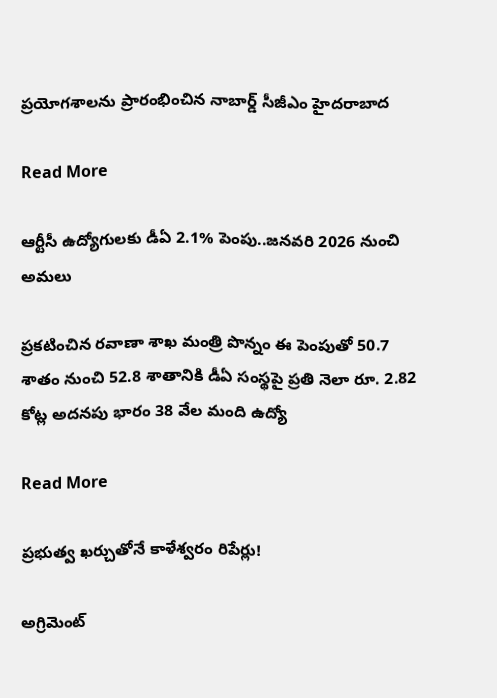ప్రయోగశాలను ప్రారంభించిన నాబార్డ్ సీజీఎం హైదరాబాద

Read More

ఆర్టీసీ ఉద్యోగులకు డీఏ 2.1% పెంపు..జనవరి 2026 నుంచి అమలు

ప్రకటించిన రవాణా శాఖ మంత్రి పొన్నం ఈ పెంపుతో 50.7 శాతం నుంచి 52.8 శాతానికి డీఏ సంస్థపై ప్రతి నెలా రూ. 2.82 కోట్ల అదనపు భారం 38 వేల మంది ఉద్యో

Read More

ప్రభుత్వ ఖర్చుతోనే కాళేశ్వరం రిపేర్లు!

అగ్రిమెంట్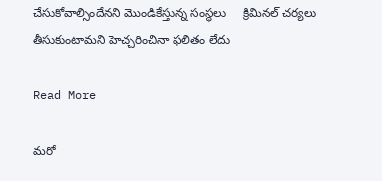చేసుకోవాల్సిందేనని మొండికేస్తున్న సంస్థలు     క్రిమినల్ చర్యలు తీసుకుంటామని హెచ్చరించినా ఫలితం లేదు

Read More

మరో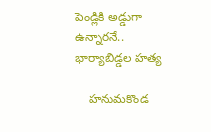పెండ్లికి అడ్డుగా ఉన్నారనే.. భార్యాబిడ్డల హత్య

    హనుమకొండ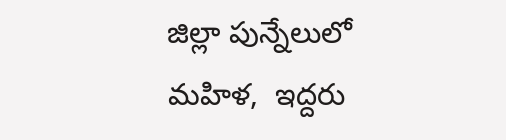జిల్లా పున్నేలులో మహిళ,  ఇద్దరు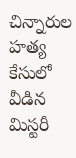చిన్నారుల హత్య కేసులో వీడిన మిస్టరీ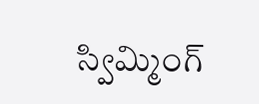స్విమ్మింగ్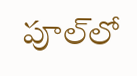పూల్‌లో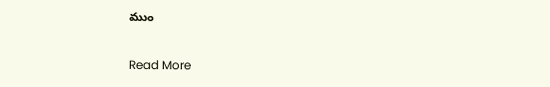ముం

Read More